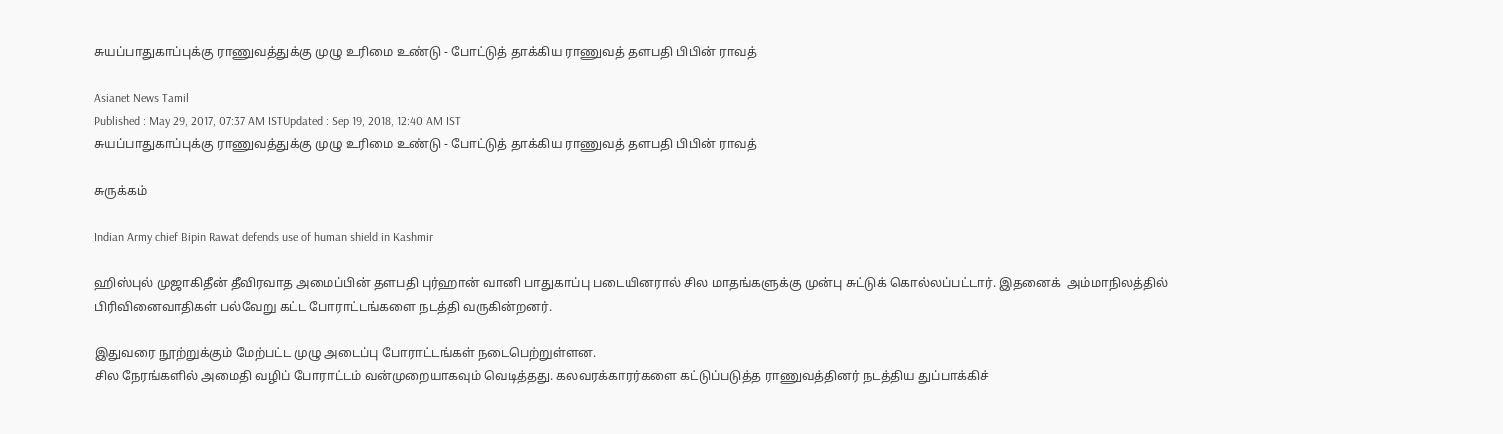சுயப்பாதுகாப்புக்கு ராணுவத்துக்கு முழு உரிமை உண்டு - போட்டுத் தாக்கிய ராணுவத் தளபதி பிபின் ராவத்

Asianet News Tamil
Published : May 29, 2017, 07:37 AM ISTUpdated : Sep 19, 2018, 12:40 AM IST
சுயப்பாதுகாப்புக்கு ராணுவத்துக்கு முழு உரிமை உண்டு - போட்டுத் தாக்கிய ராணுவத் தளபதி பிபின் ராவத்

சுருக்கம்

Indian Army chief Bipin Rawat defends use of human shield in Kashmir

ஹிஸ்புல் முஜாகிதீன் தீவிரவாத அமைப்பின் தளபதி புர்ஹான் வானி பாதுகாப்பு படையினரால் சில மாதங்களுக்கு முன்பு சுட்டுக் கொல்லப்பட்டார். இதனைக்  அம்மாநிலத்தில் பிரிவினைவாதிகள் பல்வேறு கட்ட போராட்டங்களை நடத்தி வருகின்றனர்.

இதுவரை நூற்றுக்கும் மேற்பட்ட முழு அடைப்பு போராட்டங்கள் நடைபெற்றுள்ளன.
சில நேரங்களில் அமைதி வழிப் போராட்டம் வன்முறையாகவும் வெடித்தது. கலவரக்காரர்களை கட்டுப்படுத்த ராணுவத்தினர் நடத்திய துப்பாக்கிச்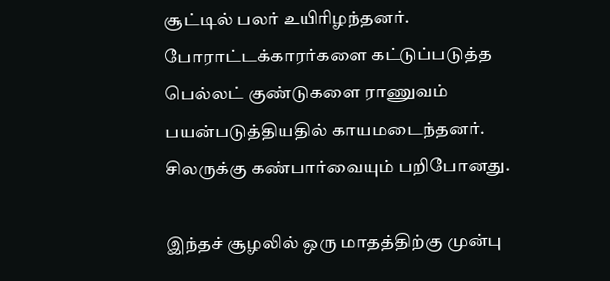சூட்டில் பலர் உயிரிழந்தனர்.  போராட்டக்காரர்களை கட்டுப்படுத்த பெல்லட் குண்டுகளை ராணுவம் பயன்படுத்தியதில் காயமடைந்தனர். சிலருக்கு கண்பார்வையும் பறிபோனது.

இந்தச் சூழலில் ஒரு மாதத்திற்கு முன்பு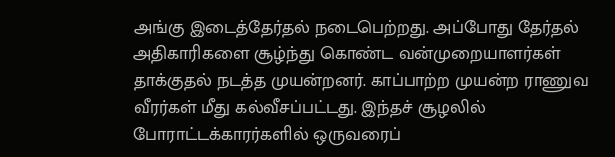அங்கு இடைத்தேர்தல் நடைபெற்றது. அப்போது தேர்தல் அதிகாரிகளை சூழ்ந்து கொண்ட வன்முறையாளர்கள் தாக்குதல் நடத்த முயன்றனர். காப்பாற்ற முயன்ற ராணுவ வீரர்கள் மீது கல்வீசப்பட்டது. இந்தச் சூழலில் போராட்டக்காரர்களில் ஒருவரைப்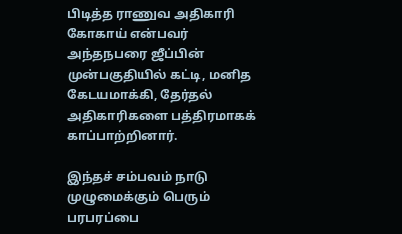பிடித்த ராணுவ அதிகாரி கோகாய் என்பவர் அந்தநபரை ஜீப்பின் முன்பகுதியில் கட்டி, மனித கேடயமாக்கி, தேர்தல் அதிகாரிகளை பத்திரமாகக் காப்பாற்றினார்.

இந்தச் சம்பவம் நாடு முழுமைக்கும் பெரும் பரபரப்பை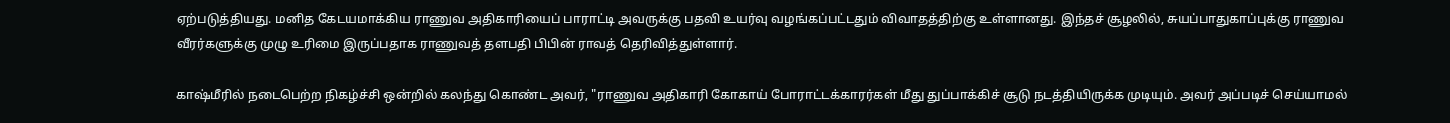ஏற்படுத்தியது. மனித கேடயமாக்கிய ராணுவ அதிகாரியைப் பாராட்டி அவருக்கு பதவி உயர்வு வழங்கப்பட்டதும் விவாதத்திற்கு உள்ளானது. இந்தச் சூழலில், சுயப்பாதுகாப்புக்கு ராணுவ வீரர்களுக்கு முழு உரிமை இருப்பதாக ராணுவத் தளபதி பிபின் ராவத் தெரிவித்துள்ளார்.

காஷ்மீரில் நடைபெற்ற நிகழ்ச்சி ஒன்றில் கலந்து கொண்ட அவர், "ராணுவ அதிகாரி கோகாய் போராட்டக்காரர்கள் மீது துப்பாக்கிச் சூடு நடத்தியிருக்க முடியும். அவர் அப்படிச் செய்யாமல்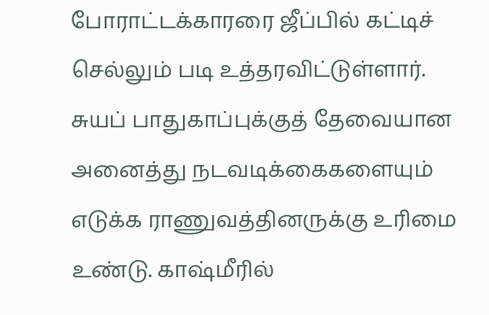போராட்டக்காரரை ஜீப்பில் கட்டிச் செல்லும் படி உத்தரவிட்டுள்ளார். சுயப் பாதுகாப்புக்குத் தேவையான அனைத்து நடவடிக்கைகளையும் எடுக்க ராணுவத்தினருக்கு உரிமை உண்டு. காஷ்மீரில்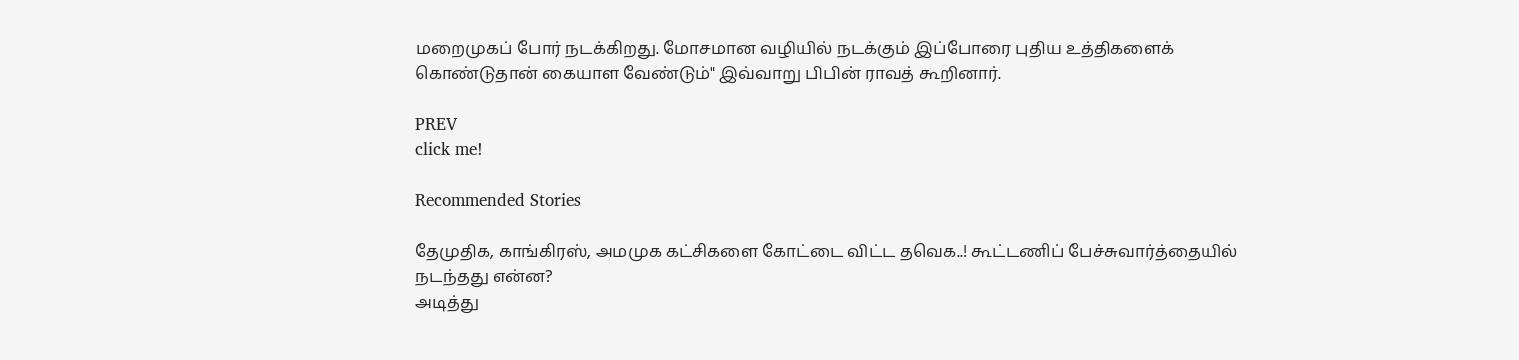மறைமுகப் போர் நடக்கிறது. மோசமான வழியில் நடக்கும் இப்போரை புதிய உத்திகளைக் கொண்டுதான் கையாள வேண்டும்" இவ்வாறு பிபின் ராவத் கூறினார்.

PREV
click me!

Recommended Stories

தேமுதிக, காங்கிரஸ், அமமுக கட்சிகளை கோட்டை விட்ட தவெக..! கூட்டணிப் பேச்சுவார்த்தையில் நடந்தது என்ன?
அடித்து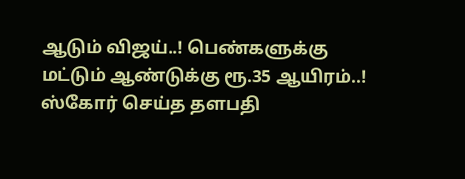ஆடும் விஜய்..! பெண்களுக்கு மட்டும் ஆண்டுக்கு ரூ.35 ஆயிரம்..! ஸ்கோர் செய்த தளபதி